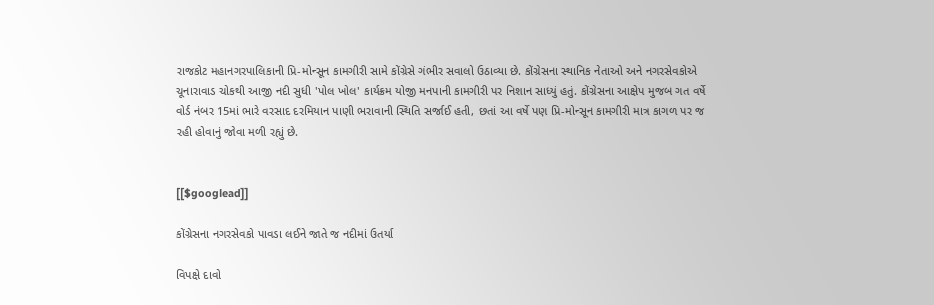રાજકોટ મહાનગરપાલિકાની પ્રિ-મોન્સૂન કામગીરી સામે કોંગ્રેસે ગંભીર સવાલો ઉઠાવ્યા છે. કોંગ્રેસના સ્થાનિક નેતાઓ અને નગરસેવકોએ ચૂનારાવાડ ચોકથી આજી નદી સુધી 'પોલ ખોલ' કાર્યક્રમ યોજી મનપાની કામગીરી પર નિશાન સાધ્યું હતું. કોંગ્રેસના આક્ષેપ મુજબ ગત વર્ષે વોર્ડ નંબર 15માં ભારે વરસાદ દરમિયાન પાણી ભરાવાની સ્થિતિ સર્જાઈ હતી, છતાં આ વર્ષે પણ પ્રિ-મોન્સૂન કામગીરી માત્ર કાગળ પર જ રહી હોવાનું જોવા મળી રહ્યું છે.


[[$googlead]]

કોંગ્રેસના નગરસેવકો પાવડા લઈને જાતે જ નદીમાં ઉતર્યા

વિપક્ષે દાવો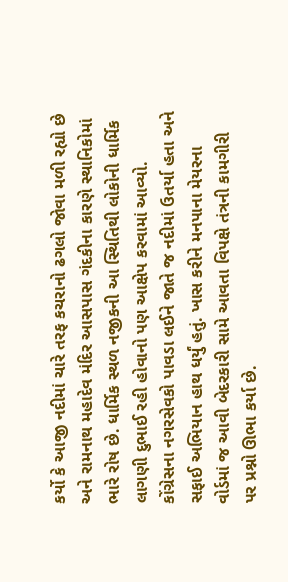કર્યો કે આજી નદીમાં ચારે તરફ કચરાનો ઢગલો જોવા મળી રહ્યો છે અને રામનાથ મહાદેવ મંદિર આસપાસ ગંદકીના કારણે સ્થાનિકોમાં ભારે રોષ છે. ધાર્મિક સ્થળ નજીકની આ સ્થિતિથી લોકોની ધાર્મિક લાગણી દુભાઈ રહી હોવાનો પણ આક્ષેપ કરવામાં આવ્યો. કોંગ્રેસના નગરસેવકો પાવડા લઈને જાતે જ નદીમાં ઉતર્યા હતા અને સફાઈ અભિયાન હાથ ધર્યું હતું. ખાસ કરીને મનપાના મેયરના વોર્ડમાં જ આવી બેદરકારી સામે આવતા વિપક્ષે તંત્રની કામગીરી પર પ્રશ્નો ઊભા કર્યા છે.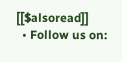[[$alsoread]]
  • Follow us on: